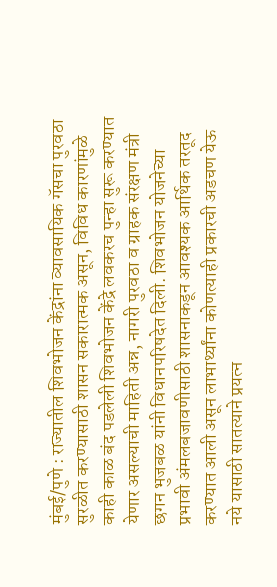मुंबई/पुणे : राज्यातील शिवभोजन केंद्रांना व्यावसायिक गॅसचा पुरवठा सुरळीत करण्यासाठी शासन सकारात्मक असून, विविध कारणांमुळे काही काळ बंद पडलेली शिवभोजन केंद्रे लवकरच पुन्हा सुरू करण्यात येणार असल्याची माहिती अन्न, नागरी पुरवठा व ग्राहक संरक्षण मंत्री छगन भुजबळ यांनी विधानपरिषदेत दिली. शिवभोजन योजनेच्या प्रभावी अंमलबजावणीसाठी शासनाकडून आवश्यक आर्थिक तरतूद करण्यात आली असून लाभार्थ्यांना कोणत्याही प्रकारची अडचण येऊ नये यासाठी सातत्याने प्रयत्न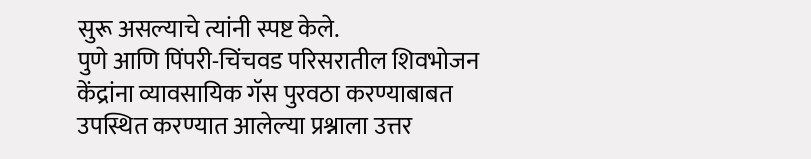सुरू असल्याचे त्यांनी स्पष्ट केले.
पुणे आणि पिंपरी-चिंचवड परिसरातील शिवभोजन केंद्रांना व्यावसायिक गॅस पुरवठा करण्याबाबत उपस्थित करण्यात आलेल्या प्रश्नाला उत्तर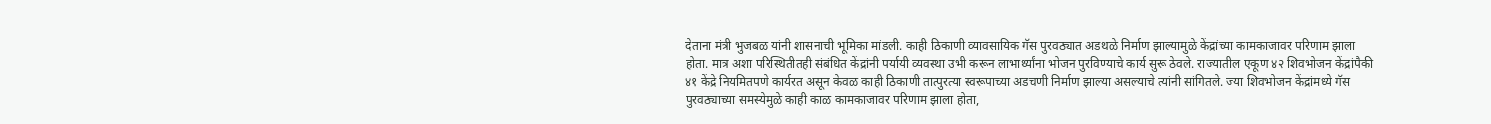देताना मंत्री भुजबळ यांनी शासनाची भूमिका मांडली. काही ठिकाणी व्यावसायिक गॅस पुरवठ्यात अडथळे निर्माण झाल्यामुळे केंद्रांच्या कामकाजावर परिणाम झाला होता. मात्र अशा परिस्थितीतही संबंधित केंद्रांनी पर्यायी व्यवस्था उभी करून लाभार्थ्यांना भोजन पुरविण्याचे कार्य सुरू ठेवले. राज्यातील एकूण ४२ शिवभोजन केंद्रांपैकी ४१ केंद्रे नियमितपणे कार्यरत असून केवळ काही ठिकाणी तात्पुरत्या स्वरूपाच्या अडचणी निर्माण झाल्या असल्याचे त्यांनी सांगितले. ज्या शिवभोजन केंद्रांमध्ये गॅस पुरवठ्याच्या समस्येमुळे काही काळ कामकाजावर परिणाम झाला होता,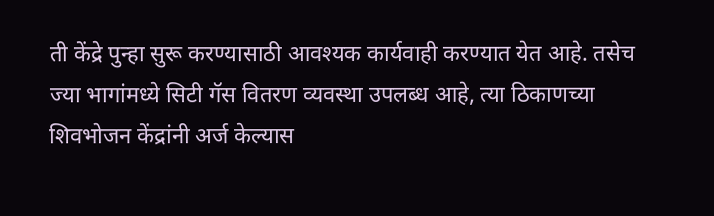ती केंद्रे पुन्हा सुरू करण्यासाठी आवश्यक कार्यवाही करण्यात येत आहे. तसेच ज्या भागांमध्ये सिटी गॅस वितरण व्यवस्था उपलब्ध आहे, त्या ठिकाणच्या शिवभोजन केंद्रांनी अर्ज केल्यास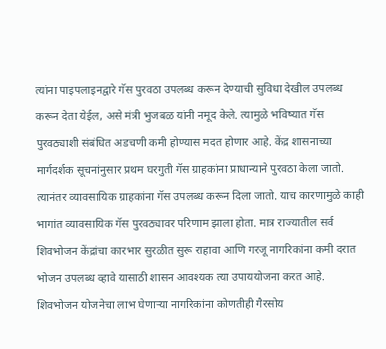त्यांना पाइपलाइनद्वारे गॅस पुरवठा उपलब्ध करून देण्याची सुविधा देखील उपलब्ध करून देता येईल, असे मंत्री भुजबळ यांनी नमूद केले. त्यामुळे भविष्यात गॅस पुरवठ्याशी संबंधित अडचणी कमी होण्यास मदत होणार आहे. केंद्र शासनाच्या मार्गदर्शक सूचनांनुसार प्रथम घरगुती गॅस ग्राहकांना प्राधान्याने पुरवठा केला जातो. त्यानंतर व्यावसायिक ग्राहकांना गॅस उपलब्ध करून दिला जातो. याच कारणामुळे काही भागांत व्यावसायिक गॅस पुरवठ्यावर परिणाम झाला होता. मात्र राज्यातील सर्व शिवभोजन केंद्रांचा कारभार सुरळीत सुरू राहावा आणि गरजू नागरिकांना कमी दरात भोजन उपलब्ध व्हावे यासाठी शासन आवश्यक त्या उपाययोजना करत आहे. शिवभोजन योजनेचा लाभ घेणाऱ्या नागरिकांना कोणतीही गैरसोय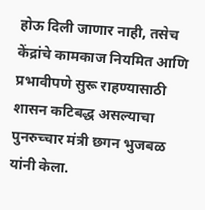होऊ दिली जाणार नाही, तसेच केंद्रांचे कामकाज नियमित आणि प्रभावीपणे सुरू राहण्यासाठी शासन कटिबद्ध असल्याचा पुनरुच्चार मंत्री छगन भुजबळ यांनी केला.